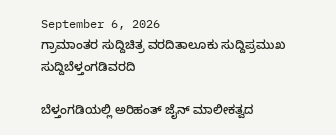September 6, 2026
ಗ್ರಾಮಾಂತರ ಸುದ್ದಿಚಿತ್ರ ವರದಿತಾಲೂಕು ಸುದ್ದಿಪ್ರಮುಖ ಸುದ್ದಿಬೆಳ್ತಂಗಡಿವರದಿ

ಬೆಳ್ತಂಗಡಿಯಲ್ಲಿ ಅರಿಹಂತ್ ಜೈನ್ ಮಾಲೀಕತ್ವದ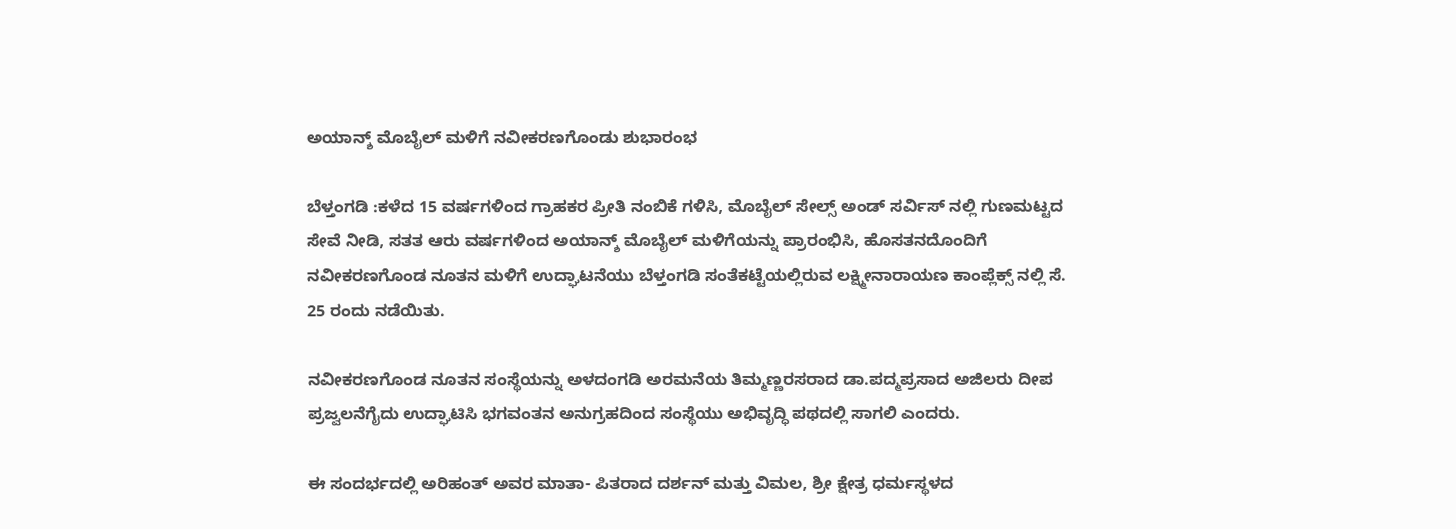ಅಯಾನ್ಶ್ ಮೊಬೈಲ್ ಮಳಿಗೆ ನವೀಕರಣಗೊಂಡು ಶುಭಾರಂಭ

ಬೆಳ್ತಂಗಡಿ :ಕಳೆದ 15 ವರ್ಷಗಳಿಂದ ಗ್ರಾಹಕರ ಪ್ರೀತಿ ನಂಬಿಕೆ ಗಳಿಸಿ, ಮೊಬೈಲ್ ಸೇಲ್ಸ್ ಅಂಡ್ ಸರ್ವಿಸ್ ನಲ್ಲಿ ಗುಣಮಟ್ಟದ ಸೇವೆ ನೀಡಿ, ಸತತ ಆರು ವರ್ಷಗಳಿಂದ ಅಯಾನ್ಶ್ ಮೊಬೈಲ್ ಮಳಿಗೆಯನ್ನು ಪ್ರಾರಂಭಿಸಿ, ಹೊಸತನದೊಂದಿಗೆ ನವೀಕರಣಗೊಂಡ ನೂತನ ಮಳಿಗೆ ಉದ್ಘಾಟನೆಯು ಬೆಳ್ತಂಗಡಿ ಸಂತೆಕಟ್ಟೆಯಲ್ಲಿರುವ ಲಕ್ಷ್ಮೀನಾರಾಯಣ ಕಾಂಪ್ಲೆಕ್ಸ್ ನಲ್ಲಿ ಸೆ. 25 ರಂದು ನಡೆಯಿತು.

ನವೀಕರಣಗೊಂಡ ನೂತನ ಸಂಸ್ಥೆಯನ್ನು ಅಳದಂಗಡಿ ಅರಮನೆಯ ತಿಮ್ಮಣ್ಣರಸರಾದ ಡಾ.ಪದ್ಮಪ್ರಸಾದ ಅಜಿಲರು ದೀಪ ಪ್ರಜ್ವಲನೆಗೈದು ಉದ್ಘಾಟಿಸಿ ಭಗವಂತನ ಅನುಗ್ರಹದಿಂದ ಸಂಸ್ಥೆಯು ಅಭಿವೃದ್ಧಿ ಪಥದಲ್ಲಿ ಸಾಗಲಿ ಎಂದರು.

ಈ ಸಂದರ್ಭದಲ್ಲಿ ಅರಿಹಂತ್ ಅವರ ಮಾತಾ- ಪಿತರಾದ ದರ್ಶನ್ ಮತ್ತು ವಿಮಲ, ಶ್ರೀ ಕ್ಷೇತ್ರ ಧರ್ಮಸ್ಥಳ‌ದ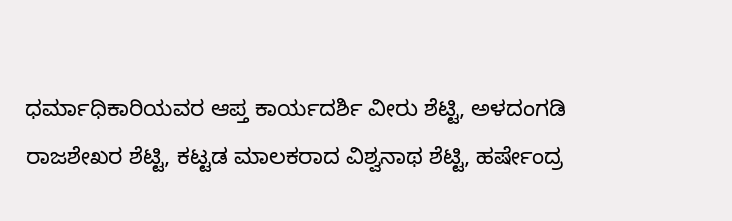ಧರ್ಮಾಧಿಕಾರಿಯವರ ಆಪ್ತ ಕಾರ್ಯದರ್ಶಿ ವೀರು ಶೆಟ್ಟಿ, ಅಳದಂಗಡಿ ರಾಜಶೇಖರ ಶೆಟ್ಟಿ, ಕಟ್ಟಡ ಮಾಲಕರಾದ ವಿಶ್ವನಾಥ ಶೆಟ್ಟಿ, ಹರ್ಷೇಂದ್ರ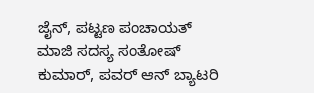ಜೈನ್, ಪಟ್ಟಣ ಪಂಚಾಯತ್ ಮಾಜಿ ಸದಸ್ಯ ಸಂತೋಷ್ ಕುಮಾರ್, ಪವರ್ ಆನ್ ಬ್ಯಾಟರಿ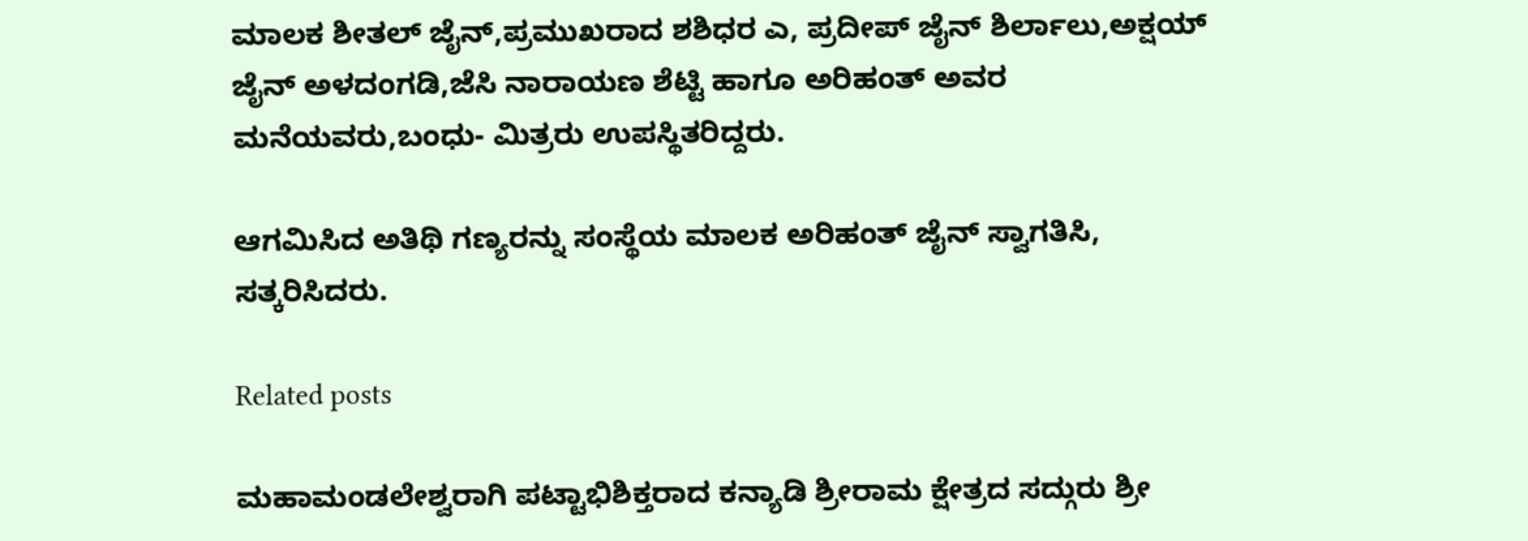ಮಾಲಕ ಶೀತಲ್ ಜೈನ್,ಪ್ರಮುಖರಾದ ಶಶಿಧರ ಎ, ಪ್ರದೀಪ್ ಜೈನ್ ಶಿರ್ಲಾಲು,ಅಕ್ಷಯ್ ಜೈನ್ ಅಳದಂಗಡಿ,ಜೆಸಿ ನಾರಾಯಣ ಶೆಟ್ಟಿ ಹಾಗೂ ಅರಿಹಂತ್ ಅವರ ಮನೆಯವರು,ಬಂಧು- ಮಿತ್ರರು ಉಪಸ್ಥಿತರಿದ್ದರು.

ಆಗಮಿಸಿದ ಅತಿಥಿ ಗಣ್ಯರನ್ನು ಸಂಸ್ಥೆಯ ಮಾಲಕ ಅರಿಹಂತ್ ಜೈನ್ ಸ್ವಾಗತಿಸಿ, ಸತ್ಕರಿಸಿದರು.

Related posts

ಮಹಾಮಂಡಲೇಶ್ವರಾಗಿ ಪಟ್ಟಾಭಿಶಿಕ್ತರಾದ ಕನ್ಯಾಡಿ ಶ್ರೀರಾಮ ಕ್ಷೇತ್ರದ ಸದ್ಗುರು ಶ್ರೀ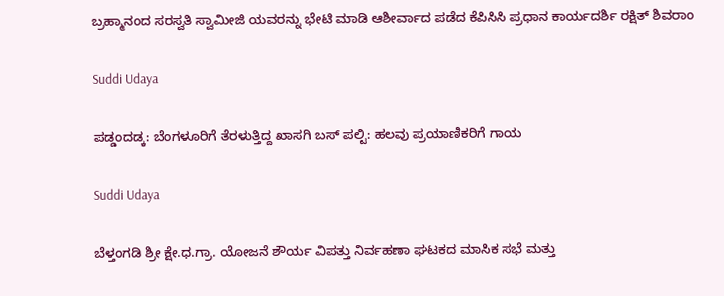ಬ್ರಹ್ಮಾನಂದ ಸರಸ್ವತಿ ಸ್ವಾಮೀಜಿ ಯವರನ್ನು ಭೇಟಿ ಮಾಡಿ ಆಶೀರ್ವಾದ ಪಡೆದ ಕೆಪಿಸಿಸಿ ಪ್ರಧಾನ ಕಾರ್ಯದರ್ಶಿ ರಕ್ಷಿತ್ ಶಿವರಾಂ

Suddi Udaya

ಪಡ್ಡಂದಡ್ಕ: ಬೆಂಗಳೂರಿಗೆ ತೆರಳುತ್ತಿದ್ದ ಖಾಸಗಿ ಬಸ್ ಪಲ್ಟಿ: ಹಲವು ಪ್ರಯಾಣಿಕರಿಗೆ ಗಾಯ

Suddi Udaya

ಬೆಳ್ತಂಗಡಿ ಶ್ರೀ ಕ್ಷೇ.ಧ.ಗ್ರಾ. ಯೋಜನೆ ಶೌರ್ಯ ವಿಪತ್ತು ನಿರ್ವಹಣಾ ಘಟಕದ ಮಾಸಿಕ ಸಭೆ ಮತ್ತು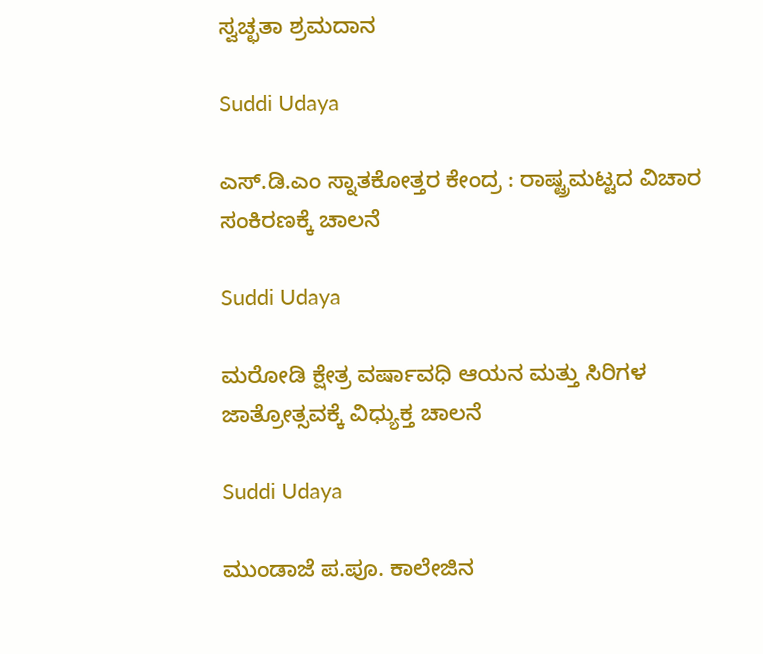ಸ್ವಚ್ಛತಾ ಶ್ರಮದಾನ

Suddi Udaya

ಎಸ್.ಡಿ.ಎಂ ಸ್ನಾತಕೋತ್ತರ ಕೇಂದ್ರ : ರಾಷ್ಟ್ರಮಟ್ಟದ ವಿಚಾರ ಸಂಕಿರಣಕ್ಕೆ ಚಾಲನೆ

Suddi Udaya

ಮರೋಡಿ ಕ್ಷೇತ್ರ ವರ್ಷಾವಧಿ ಆಯನ ಮತ್ತು ಸಿರಿಗಳ ಜಾತ್ರೋತ್ಸವಕ್ಕೆ ವಿಧ್ಯುಕ್ತ ಚಾಲನೆ

Suddi Udaya

ಮುಂಡಾಜೆ ಪ.ಪೂ. ಕಾಲೇಜಿನ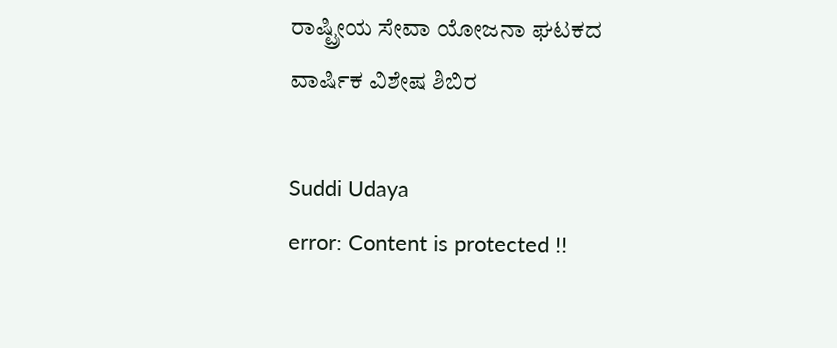ರಾಷ್ಟ್ರೀಯ ಸೇವಾ ಯೋಜನಾ ಘಟಕದ ವಾರ್ಷಿಕ ವಿಶೇಷ ಶಿಬಿರ

Suddi Udaya
error: Content is protected !!